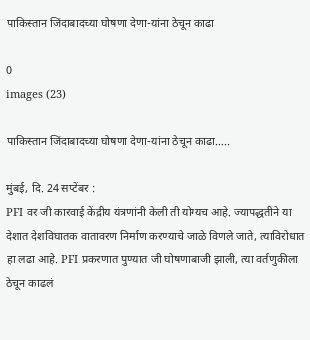पाकिस्तान जिंदाबादच्या घोषणा देणा-यांना ठेचून काढा

0
images (23)

पाकिस्तान जिंदाबादच्या घोषणा देणा-यांना ठेचून काढा…..

मुंबई, दि. 24 सप्टेंबर :
PFI वर जी कारवाई केंद्रीय यंत्रणांनी केली ती योग्यच आहे. ज्यापद्धतीने या देशात देशविघातक वातावरण निर्माण करण्याचे जाळे विणले जाते, त्याविरोधात हा लढा आहे. PFI प्रकरणात पुण्यात जी घोषणाबाजी झाली, त्या वर्तणुकीला ठेचून काढलं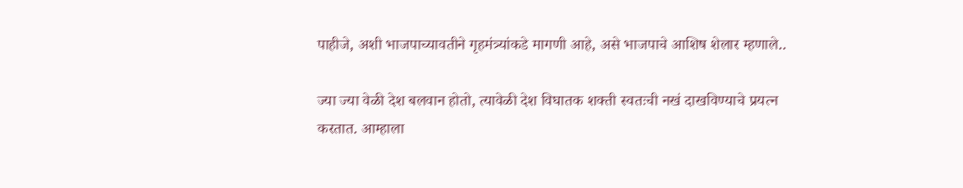पाहीजे, अशी भाजपाच्यावतीने गृहमंत्र्यांकडे मागणी आहे, असे भाजपाचे आशिष शेलार म्हणाले..

ज्या ज्या वेळी देश बलवान होतो, त्यावेळी देश विघातक शक्ती स्वतःची नखं दाखविण्याचे प्रयत्न करतात. आम्हाला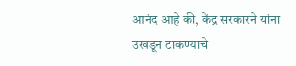आनंद आहे की, केंद्र सरकारने यांना उखडून टाकण्याचे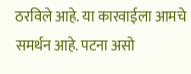ठरविले आहे. या कारवाईला आमचे समर्थन आहे. पटना असो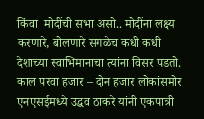किंवा  मोदींची सभा असो.. मोदींना लक्ष्य करणारे, बोलणारे सगळेच कधी कधी देशाच्या स्वाभिमानाचा त्यांना विसर पडतो. काल परवा हजार – दोन हजार लोकांसमोर एनएसईमध्ये उद्धव ठाकरे यांनी एकपात्री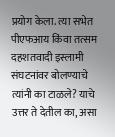प्रयोग केला. त्या सभेत पीएफआय किंवा तत्सम दहशतवादी इस्लामी संघटनांवर बोलण्याचे त्यांनी का टाळले? याचे उत्तर ते देतील का, असा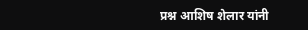प्रश्न आशिष शेलार यांनी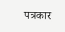पत्रकार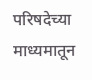परिषदेच्या माध्यमातून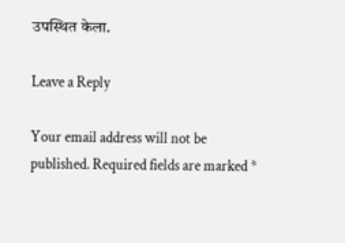उपस्थित केला.

Leave a Reply

Your email address will not be published. Required fields are marked *